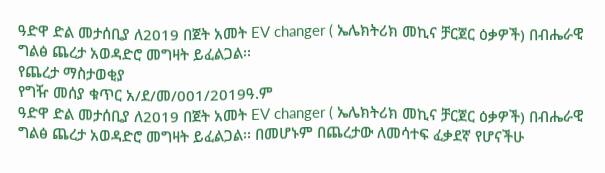ዓድዋ ድል መታሰቢያ ለ2019 በጀት አመት EV changer ( ኤሌክትሪክ መኪና ቻርጀር ዕቃዎች) በብሔራዊ ግልፅ ጨረታ አወዳድሮ መግዛት ይፈልጋል፡፡
የጨረታ ማስታወቂያ
የግዥ መሰያ ቁጥር አ/ደ/መ/001/2019ዓ.ም
ዓድዋ ድል መታሰቢያ ለ2019 በጀት አመት EV changer ( ኤሌክትሪክ መኪና ቻርጀር ዕቃዎች) በብሔራዊ ግልፅ ጨረታ አወዳድሮ መግዛት ይፈልጋል፡፡ በመሆኑም በጨረታው ለመሳተፍ ፈቃደኛ የሆናችሁ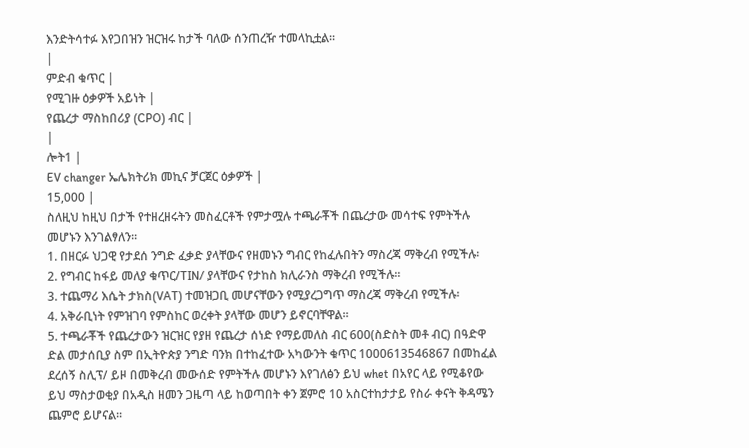እንድትሳተፉ እየጋበዝን ዝርዝሩ ከታች ባለው ሰንጠረዥ ተመላኪቷል፡፡
|
ምድብ ቁጥር |
የሚገዙ ዕቃዎች አይነት |
የጨረታ ማስከበሪያ (CPO) ብር |
|
ሎት1 |
EV changer ኤሌክትሪክ መኪና ቻርጀር ዕቃዎች |
15,000 |
ስለዚህ ከዚህ በታች የተዘረዘሩትን መስፈርቶች የምታሟሉ ተጫራቾች በጨረታው መሳተፍ የምትችሉ መሆኑን እንገልፃለን፡፡
1. በዘርፉ ህጋዊ የታደሰ ንግድ ፈቃድ ያላቸውና የዘመኑን ግብር የከፈሉበትን ማስረጃ ማቅረብ የሚችሉ፡
2. የግብር ከፋይ መለያ ቁጥር/TIN/ ያላቸውና የታከስ ክሊራንስ ማቅረብ የሚችሉ፡፡
3. ተጨማሪ እሴት ታክስ(VAT) ተመዝጋቢ መሆናቸውን የሚያረጋግጥ ማስረጃ ማቅረብ የሚችሉ፡
4. አቅራቢነት የምዝገባ የምስከር ወረቀት ያላቸው መሆን ይኖርባቸዋል፡፡
5. ተጫራቾች የጨረታውን ዝርዝር የያዘ የጨረታ ሰነድ የማይመለስ ብር 600(ስድስት መቶ ብር) በዓድዋ ድል መታሰቢያ ስም በኢትዮጵያ ንግድ ባንክ በተከፈተው አካውንት ቁጥር 1000613546867 በመከፈል ደረሰኝ ስሊፕ/ ይዞ በመቅረብ መውሰድ የምትችሉ መሆኑን እየገለፅን ይህ whet በአየር ላይ የሚቆየው ይህ ማስታወቂያ በአዲስ ዘመን ጋዜጣ ላይ ከወጣበት ቀን ጀምሮ 10 አስርተከታታይ የስራ ቀናት ቅዳሜን ጨምሮ ይሆናል፡፡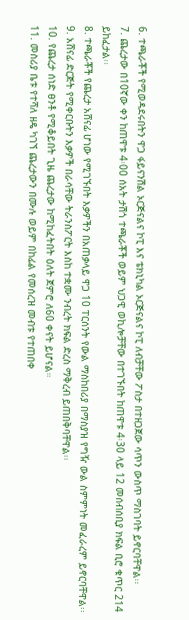6. ተጫራቾች የሚወዳደሩበትን ዋጋ ፋይናንሽል ኦርጅናልና ኮፒ እና ቴክኒካል ኦርጅናልና ኮፒ ለብቻቸው ፖስታ በተዘጋጀው ሳጥን ውስጥ ማስገባት ይኖርባቸዋል፡፡
7. ጨረታው በ10ኛው ቀን ከጠዋቱ 4፡00 ሰአት ታሽጎ ተጫራቾች ወይም ህጋዊ ወኪሎቻቸው በተገኙበት ከጠዋቱ 4፡30 ላይ 12 መሰብሰቢያ ክፍል ቢሮ ቁጥር 214 ይከፈታል፡፡
8. ተጫራቾች የጨረታ አሸናፊ ሆነው የሚገኙበት እቃዎችን በአጠቃላይ ዋጋ 10 ፐርሰንት የውል ማስከበሪያ በማስያዝ የግዥ ውል ስምምነት መፈራረም ይኖርባቸዋል፡፡
9. አሸናፊ ድርጅት የሚቀርቡትን እቃዎች በራሳቸው ትራንስፖርት እስከ ተቋሙ ንብረት ክፍል ድረስ ማቅረብ ይጠበቅባቸዋል፡፡
10. የጨረታ ሰነድ ፀንቶ የሚቆይበት ጊዜ ጨረታው ከሚከፈትበት ዕለት ጀምሮ ለ60 ቀናት ይሆናል።
11. መስሪያ ቤቱ የተሻለ ዘዴ ካገኘ ጨረታውን በሙሉ ወይም በከፊል የመሰረዝ መብቱ የተጠበቀ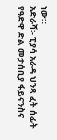ነው።
አድራሻ፡- ፒያሳ አራዳ ህንጻ ፈት ሰፊት የዓድዋ ድል መታሰቢያ ፋይናንስና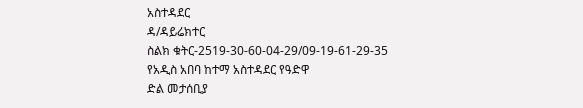አስተዳደር
ዳ/ዳይሬክተር
ስልክ ቁትር-2519-30-60-04-29/09-19-61-29-35
የአዲስ አበባ ከተማ አስተዳደር የዓድዋ
ድል መታሰቢያ